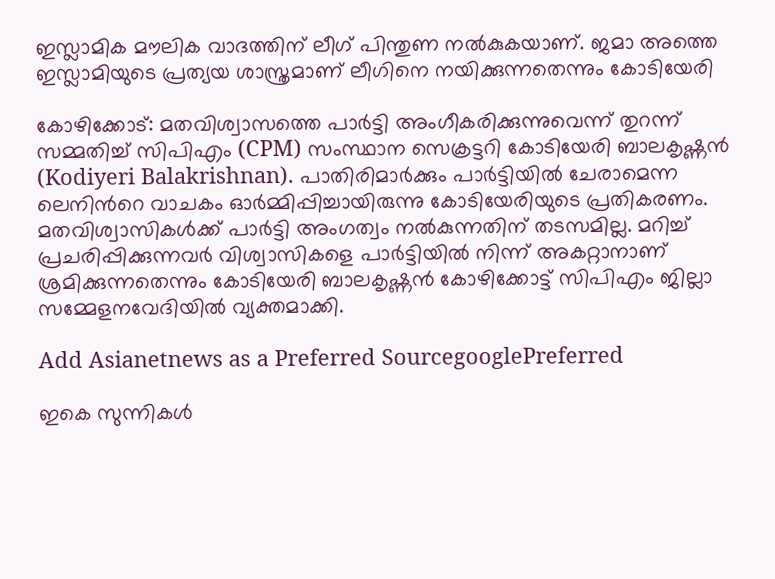ഇസ്ലാമിക മൗലിക വാദത്തിന് ലീഗ് പിന്തുണ നല്‍കുകയാണ്. ജമാ അത്തെ ഇസ്ലാമിയുടെ പ്രത്യയ ശാസ്ത്രമാണ് ലീഗിനെ നയിക്കുന്നതെന്നും കോടിയേരി

കോഴിക്കോട്: മതവിശ്വാസത്തെ പാർട്ടി അംഗീകരിക്കുന്നുവെന്ന് തുറന്ന് സമ്മതിച്ച് സിപിഎം (CPM) സംസ്ഥാന സെക്രട്ടറി കോടിയേരി ബാലകൃഷ്ണന്‍ (Kodiyeri Balakrishnan). പാതിരിമാർക്കും പാർട്ടിയിൽ ചേരാമെന്ന ലെനിന്‍റെ വാചകം ഓർമ്മിപ്പിച്ചായിരുന്നു കോടിയേരിയുടെ പ്രതികരണം. മതവിശ്വാസികൾക്ക് പാർട്ടി അംഗത്വം നൽകുന്നതിന് തടസമില്ല. മറിച്ച് പ്രചരിപ്പിക്കുന്നവ‍ർ വിശ്വാസികളെ പാർട്ടിയിൽ നിന്ന് അകറ്റാനാണ് ശ്രമിക്കുന്നതെന്നും കോടിയേരി ബാലകൃഷ്ണൻ കോഴിക്കോട്ട് സിപിഎം ജില്ലാ സമ്മേളനവേദിയിൽ വ്യക്തമാക്കി.

Add Asianetnews as a Preferred SourcegooglePreferred

ഇകെ സുന്നികൾ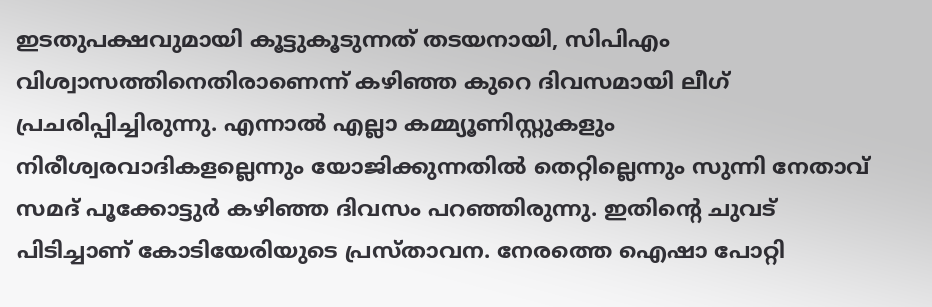ഇടതുപക്ഷവുമായി കൂട്ടുകൂടുന്നത് തടയനായി, സിപിഎം വിശ്വാസത്തിനെതിരാണെന്ന് കഴിഞ്ഞ കുറെ ദിവസമായി ലീഗ് പ്രചരിപ്പിച്ചിരുന്നു. എന്നാൽ എല്ലാ കമ്മ്യൂണിസ്റ്റുകളും നിരീശ്വരവാദികളല്ലെന്നും യോജിക്കുന്നതിൽ തെറ്റില്ലെന്നും സുന്നി നേതാവ് സമദ് പൂക്കോട്ടു‍ർ കഴിഞ്ഞ ദിവസം പറഞ്ഞിരുന്നു. ഇതിന്‍റെ ചുവട് പിടിച്ചാണ് കോടിയേരിയുടെ പ്രസ്താവന. നേരത്തെ ഐഷാ പോറ്റി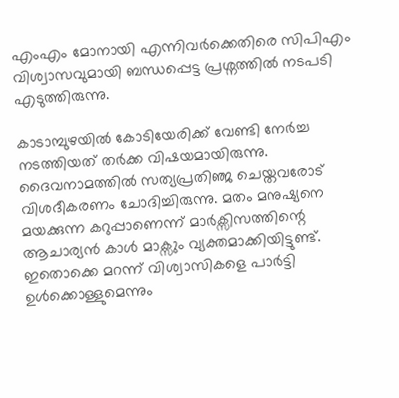എംഎം മോനായി എന്നിവർക്കെതിരെ സിപിഎം വിശ്വാസവുമായി ബന്ധപ്പെട്ട പ്രശ്നത്തിൽ നടപടി എടുത്തിരുന്നു.

കാടാമ്പുഴയിൽ കോടിയേരിക്ക് വേണ്ടി നേ‍ർച്ച നടത്തിയത് തർക്ക വിഷയമായിരുന്നു. ദൈവനാമത്തിൽ സത്യപ്രതി‌ഞ്ജ ചെയ്തവ‍രോട് വിശദീകരണം ചോദിച്ചിരുന്നു. മതം മനുഷ്യനെ മയക്കുന്ന കറുപ്പാണെന്ന് മാർക്സിസത്തിന്റെ ആചാര്യൻ കാൾ മാ‍ക്സും വ്യക്തമാക്കിയിട്ടുണ്ട്. ഇതൊക്കെ മറന്ന് വിശ്വാസികളെ പാർട്ടി ഉൾക്കൊള്ളുമെന്നും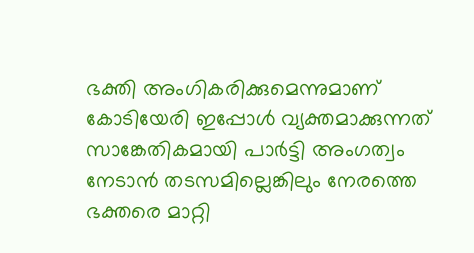ഭക്തി അംഗികരിക്കുമെന്നുമാണ് കോടിയേരി ഇപ്പോൾ വ്യക്തമാക്കുന്നത് സാങ്കേതികമായി പാർട്ടി അംഗത്വം നേടാൻ തടസമില്ലെങ്കിലും നേരത്തെ ഭക്തരെ മാറ്റി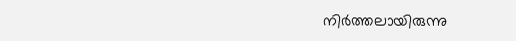നി‍ർത്തലായിരുന്നു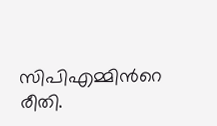സിപിഎമ്മിന്‍റെ രീതി.